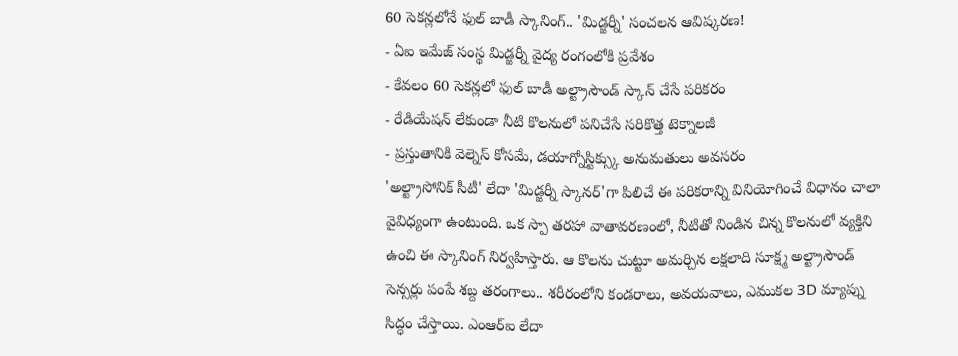60 సెకన్లలోనే ఫుల్ బాడీ స్కానింగ్.. 'మిడ్జర్నీ' సంచలన ఆవిష్కరణ!
- ఏఐ ఇమేజ్ సంస్థ మిడ్జర్నీ వైద్య రంగంలోకి ప్రవేశం
- కేవలం 60 సెకన్లలో ఫుల్ బాడీ అల్ట్రాసౌండ్ స్కాన్ చేసే పరికరం
- రేడియేషన్ లేకుండా నీటి కొలనులో పనిచేసే సరికొత్త టెక్నాలజీ
- ప్రస్తుతానికి వెల్నెస్ కోసమే, డయాగ్నోస్టిక్స్కు అనుమతులు అవసరం
'అల్ట్రాసోనిక్ సీటీ' లేదా 'మిడ్జర్నీ స్కానర్'గా పిలిచే ఈ పరికరాన్ని వినియోగించే విధానం చాలా వైవిధ్యంగా ఉంటుంది. ఒక స్పా తరహా వాతావరణంలో, నీటితో నిండిన చిన్న కొలనులో వ్యక్తిని ఉంచి ఈ స్కానింగ్ నిర్వహిస్తారు. ఆ కొలను చుట్టూ అమర్చిన లక్షలాది సూక్ష్మ అల్ట్రాసౌండ్ సెన్సర్లు పంపే శబ్ద తరంగాలు.. శరీరంలోని కండరాలు, అవయవాలు, ఎముకల 3D మ్యాప్ను సిద్ధం చేస్తాయి. ఎంఆర్ఐ లేదా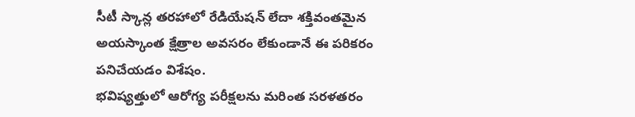సీటీ స్కాన్ల తరహాలో రేడియేషన్ లేదా శక్తివంతమైన అయస్కాంత క్షేత్రాల అవసరం లేకుండానే ఈ పరికరం పనిచేయడం విశేషం.
భవిష్యత్తులో ఆరోగ్య పరీక్షలను మరింత సరళతరం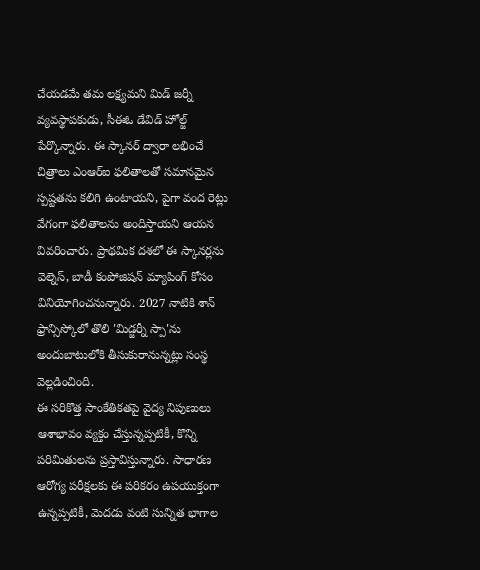చేయడమే తమ లక్ష్యమని మిడ్ జర్నీ వ్యవస్థాపకుడు, సీఈఓ డేవిడ్ హోల్జ్ పేర్కొన్నారు. ఈ స్కానర్ ద్వారా లభించే చిత్రాలు ఎంఆర్ఐ ఫలితాలతో సమానమైన స్పష్టతను కలిగి ఉంటాయని, పైగా వంద రెట్లు వేగంగా ఫలితాలను అందిస్తాయని ఆయన వివరించారు. ప్రాథమిక దశలో ఈ స్కానర్లను వెల్నెస్, బాడీ కంపోజిషన్ మ్యాపింగ్ కోసం వినియోగించనున్నారు. 2027 నాటికి శాన్ ఫ్రాన్సిస్కోలో తొలి 'మిడ్జర్నీ స్పా'ను అందుబాటులోకి తీసుకురానున్నట్లు సంస్థ వెల్లడించింది.
ఈ సరికొత్త సాంకేతికతపై వైద్య నిపుణులు ఆశాభావం వ్యక్తం చేస్తున్నప్పటికీ, కొన్ని పరిమితులను ప్రస్తావిస్తున్నారు. సాధారణ ఆరోగ్య పరీక్షలకు ఈ పరికరం ఉపయుక్తంగా ఉన్నప్పటికీ, మెదడు వంటి సున్నిత భాగాల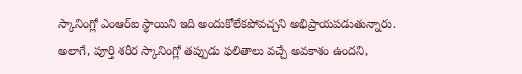స్కానింగ్లో ఎంఆర్ఐ స్థాయిని ఇది అందుకోలేకపోవచ్చని అభిప్రాయపడుతున్నారు.
అలాగే, పూర్తి శరీర స్కానింగ్లో తప్పుడు ఫలితాలు వచ్చే అవకాశం ఉందని,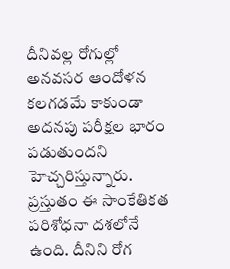దీనివల్ల రోగుల్లో అనవసర ఆందోళన కలగడమే కాకుండా అదనపు పరీక్షల భారం పడుతుందని హెచ్చరిస్తున్నారు. ప్రస్తుతం ఈ సాంకేతికత పరిశోధనా దశలోనే ఉంది. దీనిని రోగ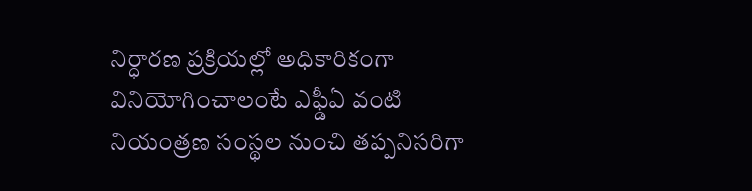నిర్ధారణ ప్రక్రియల్లో అధికారికంగా వినియోగించాలంటే ఎఫ్డీఏ వంటి నియంత్రణ సంస్థల నుంచి తప్పనిసరిగా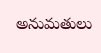అనుమతులు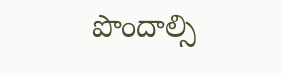పొందాల్సి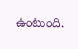ఉంటుంది.